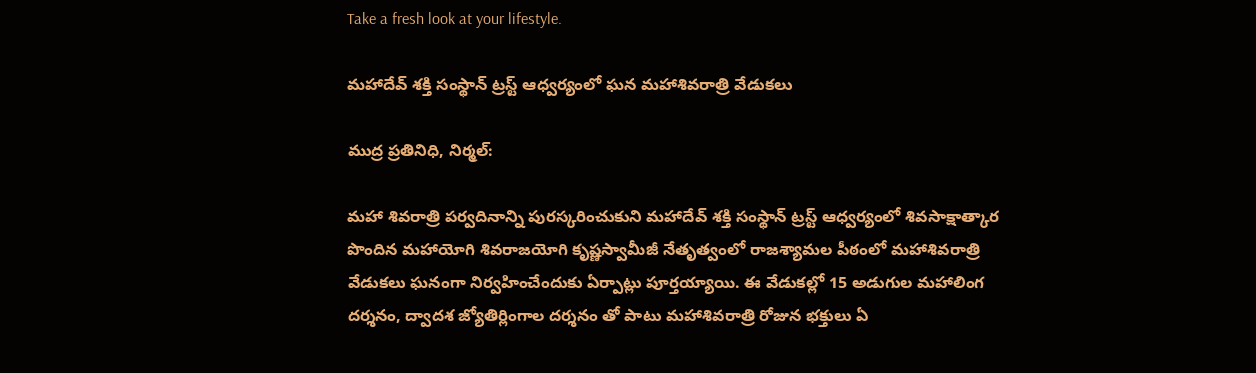Take a fresh look at your lifestyle.

మహాదేవ్ శక్తి సంస్థాన్ ట్రస్ట్ ఆధ్వర్యంలో ఘన మహాశివరాత్రి వేడుకలు

ముద్ర ప్రతినిధి, నిర్మల్:

మహా శివరాత్రి పర్వదినాన్ని పురస్కరించుకుని మహాదేవ్ శక్తి సంస్థాన్ ట్రస్ట్ ఆధ్వర్యంలో శివసాక్షాత్కార పొందిన మహాయోగి శివరాజయోగి కృష్ణస్వామీజీ నేతృత్వంలో రాజశ్యామల పీఠంలో మహాశివరాత్రి వేడుకలు ఘనంగా నిర్వహించేందుకు ఏర్పాట్లు పూర్తయ్యాయి. ఈ వేడుకల్లో 15 అడుగుల మహాలింగ దర్శనం, ద్వాదశ జ్యోతిర్లింగాల దర్శనం తో పాటు మహాశివరాత్రి రోజున భక్తులు ఏ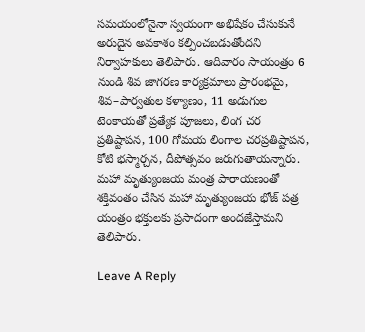సమయంలోనైనా స్వయంగా అభిషేకం చేసుకునే అరుదైన అవకాశం కల్పించబడుతోందని నిర్వాహకులు తెలిపారు. ఆదివారం సాయంత్రం 6 నుండి శివ జాగరణ కార్యక్రమాలు ప్రారంభమై, శివ–పార్వతుల కళ్యాణం, 11 అడుగుల టెంకాయతో ప్రత్యేక పూజలు, లింగ చర ప్రతిష్టాపన, 100 గోమయ లింగాల చరప్రతిష్టాపన,
కోటి భస్మార్చన, దీపోత్సవం జరుగుతాయన్నారు. మహా మృత్యుంజయ మంత్ర పారాయణంతో శక్తివంతం చేసిన మహా మృత్యుంజయ భోజ్ పత్ర యంత్రం భక్తులకు ప్రసాదంగా అందజేస్తామని తెలిపారు.

Leave A Reply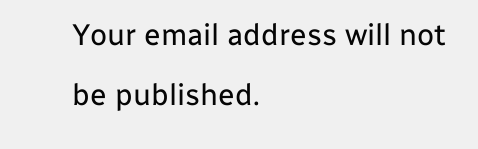Your email address will not be published.